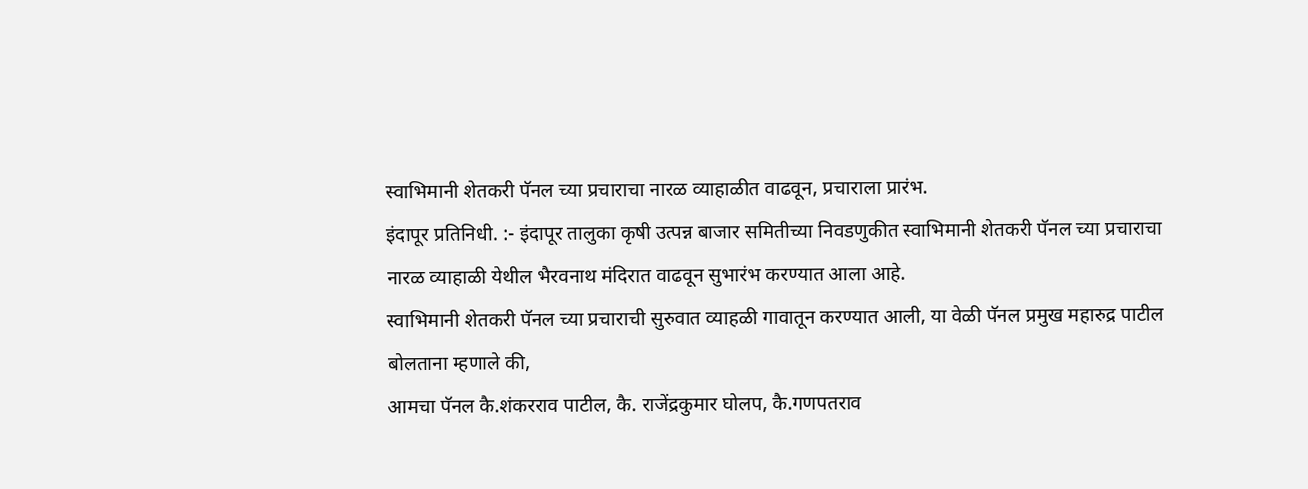स्वाभिमानी शेतकरी पॅनल च्या प्रचाराचा नारळ व्याहाळीत वाढवून, प्रचाराला प्रारंभ.
इंदापूर प्रतिनिधी. :- इंदापूर तालुका कृषी उत्पन्न बाजार समितीच्या निवडणुकीत स्वाभिमानी शेतकरी पॅनल च्या प्रचाराचा नारळ व्याहाळी येथील भैरवनाथ मंदिरात वाढवून सुभारंभ करण्यात आला आहे.
स्वाभिमानी शेतकरी पॅनल च्या प्रचाराची सुरुवात व्याहळी गावातून करण्यात आली, या वेळी पॅनल प्रमुख महारुद्र पाटील बोलताना म्हणाले की,
आमचा पॅनल कै.शंकरराव पाटील, कै. राजेंद्रकुमार घोलप, कै.गणपतराव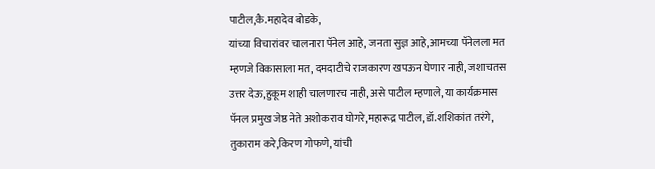पाटील,कै.महादेव बोडके,
यांच्या विचारांवर चालनारा पॅनेल आहे, जनता सुज्ञ आहे,आमच्या पॅनेलला मत म्हणजे विकासाला मत, दमदाटीचे राजकारण खपऊन घेणार नाही, जशाचतस उत्तर देऊ,हुकूम शाही चालणारच नाही, असे पाटील म्हणाले, या कार्यक्रमास पॅनल प्रमुख जेष्ठ नेते अशोकराव घोगरे,महारूद्र पाटील, डॉ.शशिकांत तरंगे, तुकाराम करे,किरण गोफणे, यांची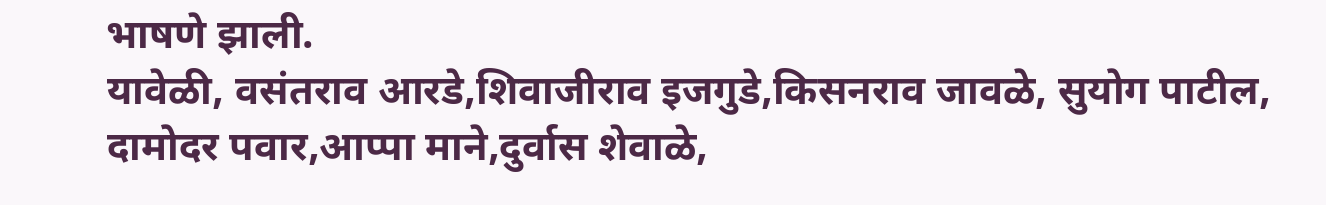भाषणे झाली.
यावेळी, वसंतराव आरडे,शिवाजीराव इजगुडे,किसनराव जावळे, सुयोग पाटील, दामोदर पवार,आप्पा माने,दुर्वास शेवाळे,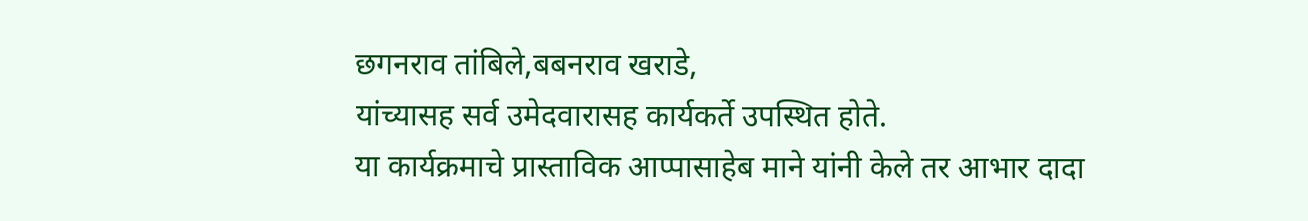छगनराव तांबिले,बबनराव खराडे,
यांच्यासह सर्व उमेदवारासह कार्यकर्ते उपस्थित होते.
या कार्यक्रमाचे प्रास्ताविक आप्पासाहेब माने यांनी केले तर आभार दादा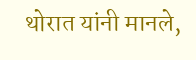थोरात यांनी मानले,